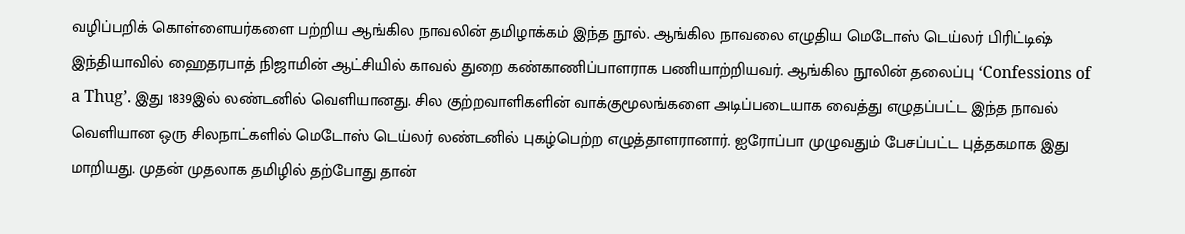வழிப்பறிக் கொள்ளையர்களை பற்றிய ஆங்கில நாவலின் தமிழாக்கம் இந்த நூல். ஆங்கில நாவலை எழுதிய மெடோஸ் டெய்லர் பிரிட்டிஷ் இந்தியாவில் ஹைதரபாத் நிஜாமின் ஆட்சியில் காவல் துறை கண்காணிப்பாளராக பணியாற்றியவர். ஆங்கில நூலின் தலைப்பு ‘Confessions of a Thug’. இது 1839இல் லண்டனில் வெளியானது. சில குற்றவாளிகளின் வாக்குமூலங்களை அடிப்படையாக வைத்து எழுதப்பட்ட இந்த நாவல் வெளியான ஒரு சிலநாட்களில் மெடோஸ் டெய்லர் லண்டனில் புகழ்பெற்ற எழுத்தாளரானார். ஐரோப்பா முழுவதும் பேசப்பட்ட புத்தகமாக இது மாறியது. முதன் முதலாக தமிழில் தற்போது தான்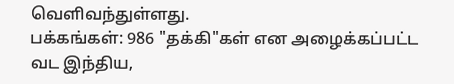வெளிவந்துள்ளது.
பக்கங்கள்: 986 "தக்கி"கள் என அழைக்கப்பட்ட வட இந்திய,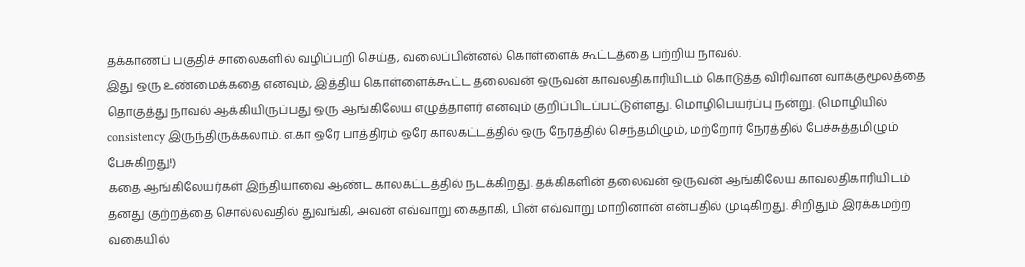தக்காணப் பகுதிச் சாலைகளில் வழிப்பறி செய்த, வலைப்பின்னல் கொள்ளைக் கூட்டத்தை பற்றிய நாவல்.
இது ஒரு உண்மைக்கதை எனவும், இத்திய கொள்ளைக்கூட்ட தலைவன் ஒருவன் காவலதிகாரியிடம் கொடுத்த விரிவான வாக்குமூலத்தை தொகுத்து நாவல் ஆக்கியிருப்பது ஒரு ஆங்கிலேய எழுத்தாளர் எனவும் குறிப்பிடப்பட்டுள்ளது. மொழிபெயர்ப்பு நன்று. (மொழியில் consistency இருந்திருக்கலாம். எ.கா ஒரே பாத்திரம் ஒரே காலகட்டத்தில் ஒரு நேரத்தில் செந்தமிழும், மற்றோர் நேரத்தில் பேச்சுத்தமிழும் பேசுகிறது!)
கதை ஆங்கிலேயர்கள் இந்தியாவை ஆண்ட காலகட்டத்தில் நடக்கிறது. தக்கிகளின் தலைவன் ஒருவன் ஆங்கிலேய காவலதிகாரியிடம் தனது குற்றத்தை சொல்லவதில் துவங்கி, அவன் எவ்வாறு கைதாகி, பின் எவ்வாறு மாறினான் என்பதில் முடிகிறது. சிறிதும் இரக்கமற்ற வகையில்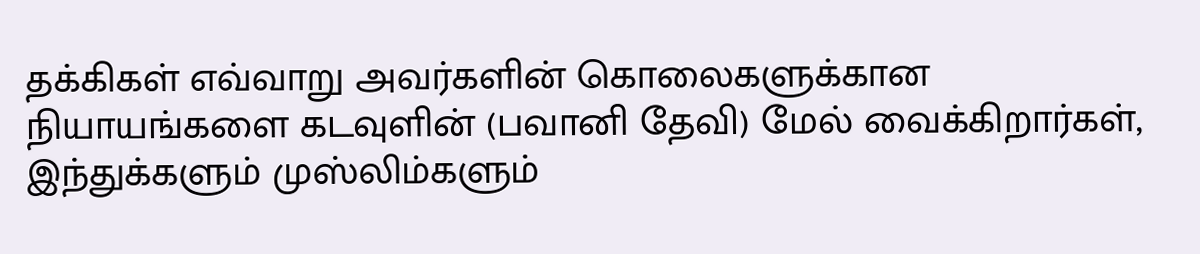தக்கிகள் எவ்வாறு அவர்களின் கொலைகளுக்கான நியாயங்களை கடவுளின் (பவானி தேவி) மேல் வைக்கிறார்கள், இந்துக்களும் முஸ்லிம்களும்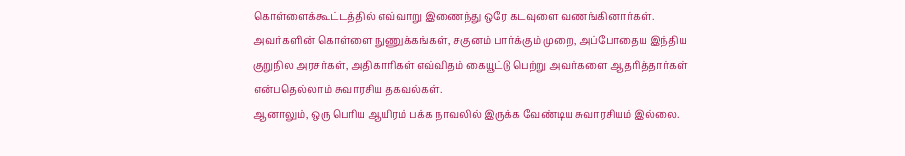கொள்ளைக்கூட்டத்தில் எவ்வாறு இணைந்து ஒரே கடவுளை வணங்கினார்கள். அவர்களின் கொள்ளை நுணுக்கங்கள், சகுனம் பார்க்கும் முறை, அப்போதைய இந்திய குறுநில அரசர்கள், அதிகாரிகள் எவ்விதம் கையூட்டு பெற்று அவர்களை ஆதரித்தார்கள் என்பதெல்லாம் சுவாரசிய தகவல்கள்.
ஆனாலும், ஒரு பெரிய ஆயிரம் பக்க நாவலில் இருக்க வேண்டிய சுவாரசியம் இல்லை.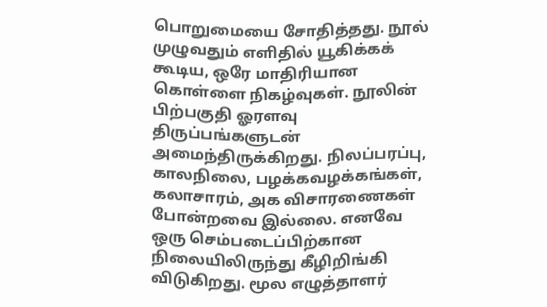பொறுமையை சோதித்தது. நூல் முழுவதும் எளிதில் யூகிக்கக் கூடிய, ஒரே மாதிரியான கொள்ளை நிகழ்வுகள். நூலின் பிற்பகுதி ஓரளவு திருப்பங்களுடன் அமைந்திருக்கிறது. நிலப்பரப்பு, காலநிலை, பழக்கவழக்கங்கள், கலாசாரம், அக விசாரணைகள் போன்றவை இல்லை. எனவே ஒரு செம்படைப்பிற்கான நிலையிலிருந்து கீழிறிங்கி விடுகிறது. மூல எழுத்தாளர்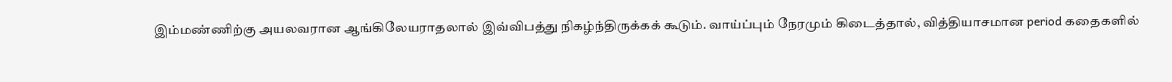இம்மண்ணிற்கு அயலவரான ஆங்கிலேயராதலால் இவ்விபத்து நிகழ்ந்திருக்கக் கூடும். வாய்ப்பும் நேரமும் கிடைத்தால், வித்தியாசமான period கதைகளில்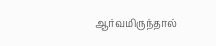ஆர்வமிருந்தால்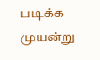படிக்க முயன்று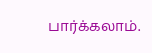பார்க்கலாம்.